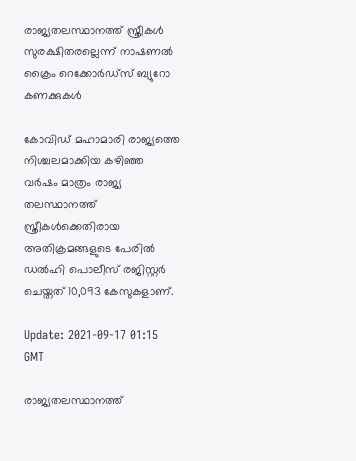രാജ്യതലസ്ഥാനത്ത് സ്ത്രീകള്‍ സുരക്ഷിതരല്ലെന്ന് നാഷണല്‍ ക്രൈം റെക്കോര്‍ഡ്‌സ് ബ്യുറോ കണക്കുകള്‍

കോവിഡ് മഹാമാരി രാജ്യത്തെ നിശ്ചലമാക്കിയ കഴിഞ്ഞ വര്‍ഷം മാത്രം രാജ്യ തലസ്ഥാനത്ത് സ്ത്രീകള്‍ക്കെതിരായ അതിക്രമങ്ങളുടെ പേരില്‍ ഡല്‍ഹി പൊലീസ് രജിസ്റ്റര്‍ ചെയ്തത് 10,093 കേസുകളാണ്.

Update: 2021-09-17 01:15 GMT

രാജ്യതലസ്ഥാനത്ത്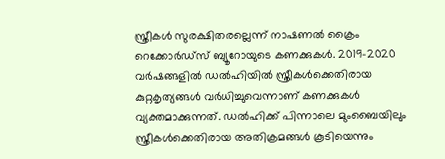സ്ത്രീകള്‍ സുരക്ഷിതരല്ലെന്ന് നാഷണല്‍ ക്രൈം റെക്കോര്‍ഡ്‌സ് ബ്യൂറോയുടെ കണക്കുകള്‍. 2019-2020 വര്‍ഷങ്ങളില്‍ ഡല്‍ഹിയില്‍ സ്ത്രീകള്‍ക്കെതിരായ കുറ്റകൃത്യങ്ങള്‍ വര്‍ധിച്ചുവെന്നാണ് കണക്കുകള്‍ വ്യക്തമാക്കുന്നത്. ഡല്‍ഹിക്ക് പിന്നാലെ മുംബൈയിലും സ്ത്രീകള്‍ക്കെതിരായ അതിക്രമങ്ങള്‍ കൂടിയെന്നും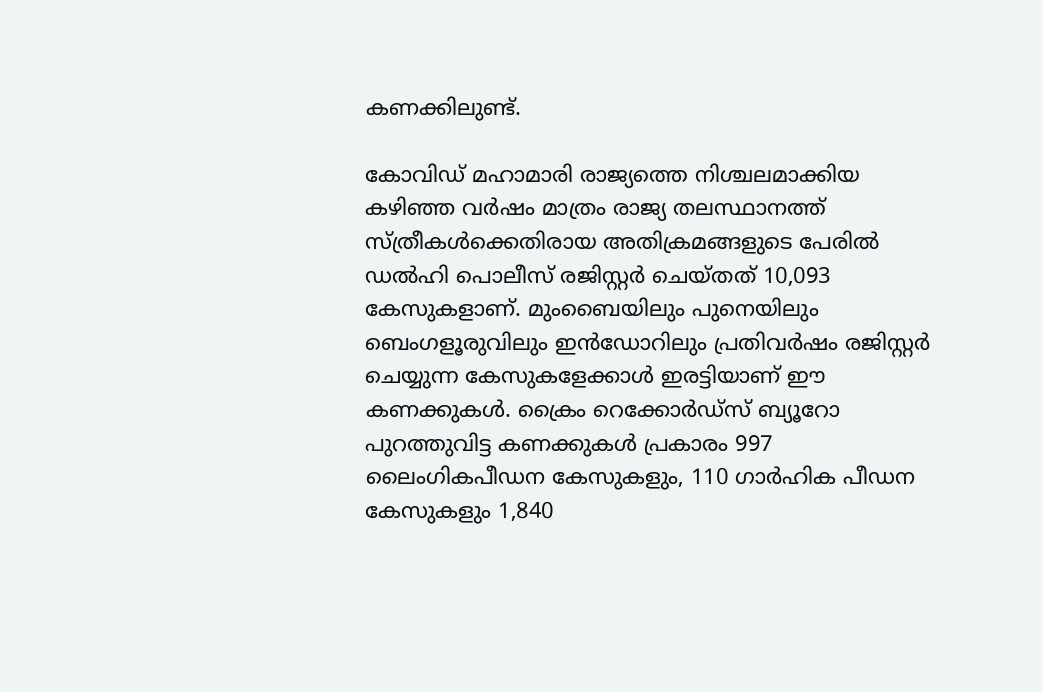കണക്കിലുണ്ട്.

കോവിഡ് മഹാമാരി രാജ്യത്തെ നിശ്ചലമാക്കിയ കഴിഞ്ഞ വര്‍ഷം മാത്രം രാജ്യ തലസ്ഥാനത്ത് സ്ത്രീകള്‍ക്കെതിരായ അതിക്രമങ്ങളുടെ പേരില്‍ ഡല്‍ഹി പൊലീസ് രജിസ്റ്റര്‍ ചെയ്തത് 10,093 കേസുകളാണ്. മുംബൈയിലും പുനെയിലും ബെംഗളൂരുവിലും ഇന്‍ഡോറിലും പ്രതിവര്‍ഷം രജിസ്റ്റര്‍ ചെയ്യുന്ന കേസുകളേക്കാള്‍ ഇരട്ടിയാണ് ഈ കണക്കുകള്‍. ക്രൈം റെക്കോര്‍ഡ്‌സ് ബ്യൂറോ പുറത്തുവിട്ട കണക്കുകള്‍ പ്രകാരം 997 ലൈംഗികപീഡന കേസുകളും, 110 ഗാര്‍ഹിക പീഡന കേസുകളും 1,840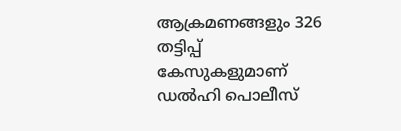ആക്രമണങ്ങളും 326 തട്ടിപ്പ് കേസുകളുമാണ് ഡല്‍ഹി പൊലീസ്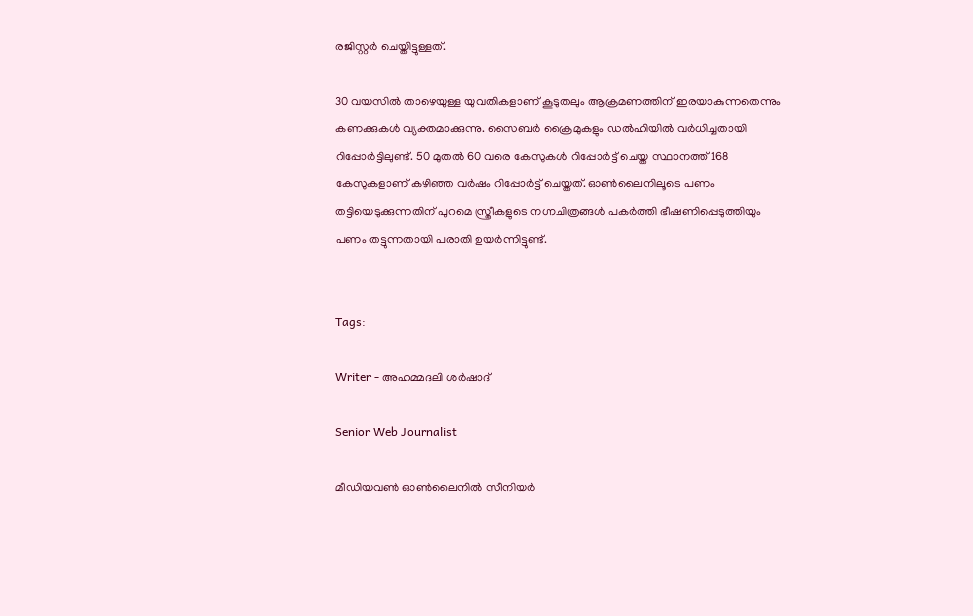രജിസ്റ്റര്‍ ചെയ്തിട്ടുള്ളത്.

30 വയസില്‍ താഴെയുള്ള യുവതികളാണ് കൂടുതലും ആക്രമണത്തിന് ഇരയാകുന്നതെന്നും കണക്കുകള്‍ വ്യക്തമാക്കുന്നു. സൈബര്‍ ക്രൈമുകളും ഡല്‍ഹിയില്‍ വര്‍ധിച്ചതായി റിപ്പോര്‍ട്ടിലുണ്ട്. 50 മുതല്‍ 60 വരെ കേസുകള്‍ റിപ്പോര്‍ട്ട് ചെയ്ത സ്ഥാനത്ത് 168 കേസുകളാണ് കഴിഞ്ഞ വര്‍ഷം റിപ്പോര്‍ട്ട് ചെയ്തത്. ഓണ്‍ലൈനിലൂടെ പണം തട്ടിയെടുക്കുന്നതിന് പുറമെ സ്ത്രീകളുടെ നഗ്നചിത്രങ്ങള്‍ പകര്‍ത്തി ഭീഷണിപ്പെടുത്തിയും പണം തട്ടുന്നതായി പരാതി ഉയര്‍ന്നിട്ടുണ്ട്.


Tags:

Writer - അഹമ്മദലി ശര്‍ഷാദ്

Senior Web Journalist

മീഡിയവൺ ഓൺലൈനിൽ സീനിയർ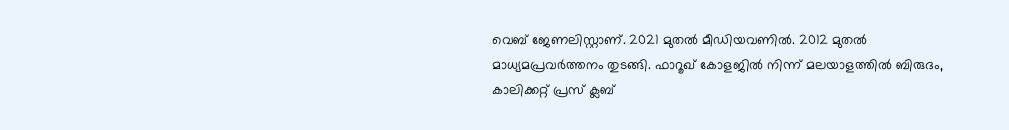വെബ് ജേണലിസ്റ്റാണ്. 2021 മുതൽ മീഡിയവണിൽ. 2012 മുതൽ മാധ്യമപ്രവർത്തനം തുടങ്ങി. ഫാറൂഖ് കോളജിൽ നിന്ന് മലയാളത്തിൽ ബിരുദം, കാലിക്കറ്റ് പ്രസ് ക്ലബ്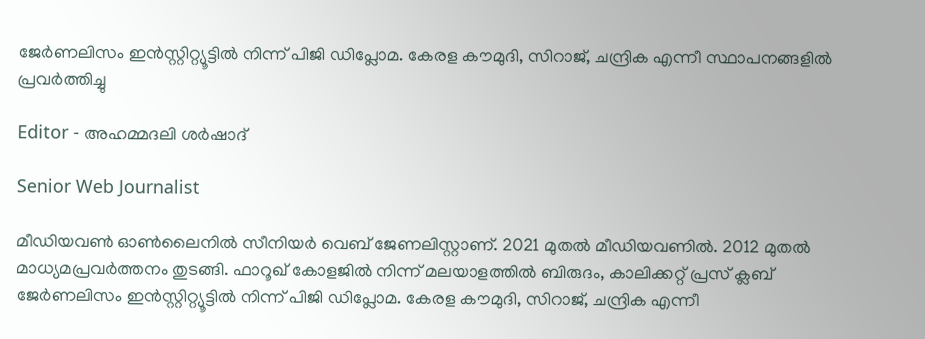ജേർണലിസം ഇൻസ്റ്റിറ്റ്യൂട്ടിൽ നിന്ന് പിജി ഡിപ്ലോമ. കേരള കൗമുദി, സിറാജ്, ചന്ദ്രിക എന്നീ സ്ഥാപനങ്ങളിൽ പ്രവർത്തിച്ചു

Editor - അഹമ്മദലി ശര്‍ഷാദ്

Senior Web Journalist

മീഡിയവൺ ഓൺലൈനിൽ സീനിയർ വെബ് ജേണലിസ്റ്റാണ്. 2021 മുതൽ മീഡിയവണിൽ. 2012 മുതൽ മാധ്യമപ്രവർത്തനം തുടങ്ങി. ഫാറൂഖ് കോളജിൽ നിന്ന് മലയാളത്തിൽ ബിരുദം, കാലിക്കറ്റ് പ്രസ് ക്ലബ് ജേർണലിസം ഇൻസ്റ്റിറ്റ്യൂട്ടിൽ നിന്ന് പിജി ഡിപ്ലോമ. കേരള കൗമുദി, സിറാജ്, ചന്ദ്രിക എന്നീ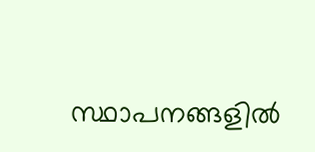സ്ഥാപനങ്ങളിൽ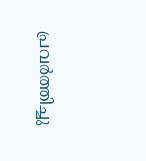പ്രവർത്തിച്ചു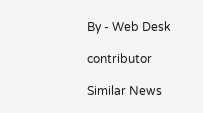By - Web Desk

contributor

Similar News